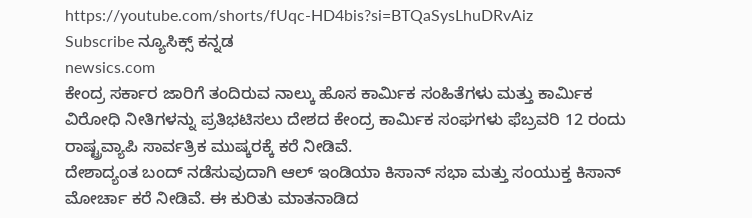https://youtube.com/shorts/fUqc-HD4bis?si=BTQaSysLhuDRvAiz
Subscribe ನ್ಯೂಸಿಕ್ಸ್ ಕನ್ನಡ
newsics.com
ಕೇಂದ್ರ ಸರ್ಕಾರ ಜಾರಿಗೆ ತಂದಿರುವ ನಾಲ್ಕು ಹೊಸ ಕಾರ್ಮಿಕ ಸಂಹಿತೆಗಳು ಮತ್ತು ಕಾರ್ಮಿಕ ವಿರೋಧಿ ನೀತಿಗಳನ್ನು ಪ್ರತಿಭಟಿಸಲು ದೇಶದ ಕೇಂದ್ರ ಕಾರ್ಮಿಕ ಸಂಘಗಳು ಫೆಬ್ರವರಿ 12 ರಂದು ರಾಷ್ಟ್ರವ್ಯಾಪಿ ಸಾರ್ವತ್ರಿಕ ಮುಷ್ಕರಕ್ಕೆ ಕರೆ ನೀಡಿವೆ.
ದೇಶಾದ್ಯಂತ ಬಂದ್ ನಡೆಸುವುದಾಗಿ ಆಲ್ ಇಂಡಿಯಾ ಕಿಸಾನ್ ಸಭಾ ಮತ್ತು ಸಂಯುಕ್ತ ಕಿಸಾನ್ ಮೋರ್ಚಾ ಕರೆ ನೀಡಿವೆ. ಈ ಕುರಿತು ಮಾತನಾಡಿದ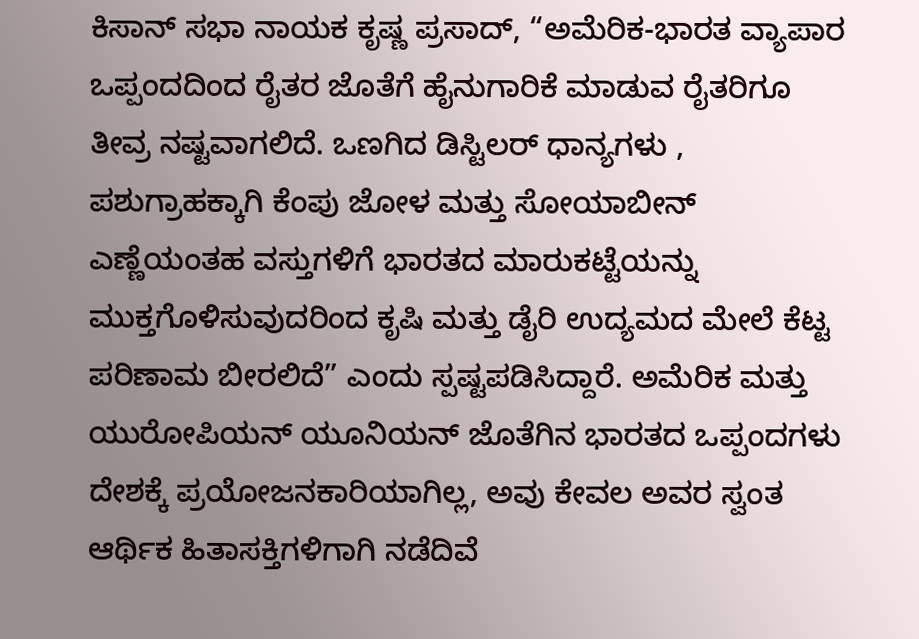ಕಿಸಾನ್ ಸಭಾ ನಾಯಕ ಕೃಷ್ಣ ಪ್ರಸಾದ್, “ಅಮೆರಿಕ-ಭಾರತ ವ್ಯಾಪಾರ ಒಪ್ಪಂದದಿಂದ ರೈತರ ಜೊತೆಗೆ ಹೈನುಗಾರಿಕೆ ಮಾಡುವ ರೈತರಿಗೂ ತೀವ್ರ ನಷ್ಟವಾಗಲಿದೆ. ಒಣಗಿದ ಡಿಸ್ಟಿಲರ್ ಧಾನ್ಯಗಳು , ಪಶುಗ್ರಾಹಕ್ಕಾಗಿ ಕೆಂಪು ಜೋಳ ಮತ್ತು ಸೋಯಾಬೀನ್ ಎಣ್ಣೆಯಂತಹ ವಸ್ತುಗಳಿಗೆ ಭಾರತದ ಮಾರುಕಟ್ಟೆಯನ್ನು ಮುಕ್ತಗೊಳಿಸುವುದರಿಂದ ಕೃಷಿ ಮತ್ತು ಡೈರಿ ಉದ್ಯಮದ ಮೇಲೆ ಕೆಟ್ಟ ಪರಿಣಾಮ ಬೀರಲಿದೆ” ಎಂದು ಸ್ಪಷ್ಟಪಡಿಸಿದ್ದಾರೆ. ಅಮೆರಿಕ ಮತ್ತು ಯುರೋಪಿಯನ್ ಯೂನಿಯನ್ ಜೊತೆಗಿನ ಭಾರತದ ಒಪ್ಪಂದಗಳು ದೇಶಕ್ಕೆ ಪ್ರಯೋಜನಕಾರಿಯಾಗಿಲ್ಲ, ಅವು ಕೇವಲ ಅವರ ಸ್ವಂತ ಆರ್ಥಿಕ ಹಿತಾಸಕ್ತಿಗಳಿಗಾಗಿ ನಡೆದಿವೆ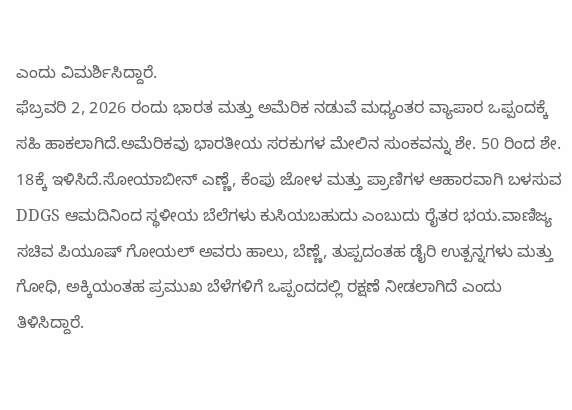ಎಂದು ವಿಮರ್ಶಿಸಿದ್ದಾರೆ.
ಫೆಬ್ರವರಿ 2, 2026 ರಂದು ಭಾರತ ಮತ್ತು ಅಮೆರಿಕ ನಡುವೆ ಮಧ್ಯಂತರ ವ್ಯಾಪಾರ ಒಪ್ಪಂದಕ್ಕೆ ಸಹಿ ಹಾಕಲಾಗಿದೆ.ಅಮೆರಿಕವು ಭಾರತೀಯ ಸರಕುಗಳ ಮೇಲಿನ ಸುಂಕವನ್ನು ಶೇ. 50 ರಿಂದ ಶೇ. 18ಕ್ಕೆ ಇಳಿಸಿದೆ.ಸೋಯಾಬೀನ್ ಎಣ್ಣೆ, ಕೆಂಪು ಜೋಳ ಮತ್ತು ಪ್ರಾಣಿಗಳ ಆಹಾರವಾಗಿ ಬಳಸುವ DDGS ಆಮದಿನಿಂದ ಸ್ಥಳೀಯ ಬೆಲೆಗಳು ಕುಸಿಯಬಹುದು ಎಂಬುದು ರೈತರ ಭಯ.ವಾಣಿಜ್ಯ ಸಚಿವ ಪಿಯೂಷ್ ಗೋಯಲ್ ಅವರು ಹಾಲು, ಬೆಣ್ಣೆ, ತುಪ್ಪದಂತಹ ಡೈರಿ ಉತ್ಪನ್ನಗಳು ಮತ್ತು ಗೋಧಿ, ಅಕ್ಕಿಯಂತಹ ಪ್ರಮುಖ ಬೆಳೆಗಳಿಗೆ ಒಪ್ಪಂದದಲ್ಲಿ ರಕ್ಷಣೆ ನೀಡಲಾಗಿದೆ ಎಂದು ತಿಳಿಸಿದ್ದಾರೆ.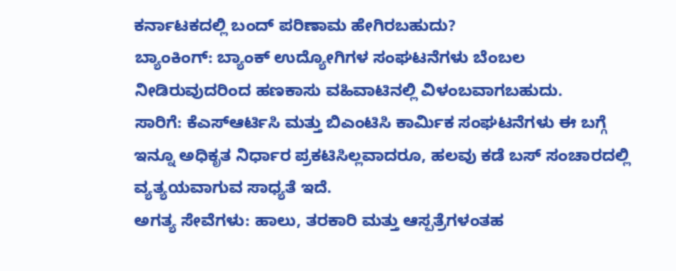ಕರ್ನಾಟಕದಲ್ಲಿ ಬಂದ್ ಪರಿಣಾಮ ಹೇಗಿರಬಹುದು?
ಬ್ಯಾಂಕಿಂಗ್: ಬ್ಯಾಂಕ್ ಉದ್ಯೋಗಿಗಳ ಸಂಘಟನೆಗಳು ಬೆಂಬಲ ನೀಡಿರುವುದರಿಂದ ಹಣಕಾಸು ವಹಿವಾಟಿನಲ್ಲಿ ವಿಳಂಬವಾಗಬಹುದು.
ಸಾರಿಗೆ: ಕೆಎಸ್ಆರ್ಟಿಸಿ ಮತ್ತು ಬಿಎಂಟಿಸಿ ಕಾರ್ಮಿಕ ಸಂಘಟನೆಗಳು ಈ ಬಗ್ಗೆ ಇನ್ನೂ ಅಧಿಕೃತ ನಿರ್ಧಾರ ಪ್ರಕಟಿಸಿಲ್ಲವಾದರೂ, ಹಲವು ಕಡೆ ಬಸ್ ಸಂಚಾರದಲ್ಲಿ ವ್ಯತ್ಯಯವಾಗುವ ಸಾಧ್ಯತೆ ಇದೆ.
ಅಗತ್ಯ ಸೇವೆಗಳು: ಹಾಲು, ತರಕಾರಿ ಮತ್ತು ಆಸ್ಪತ್ರೆಗಳಂತಹ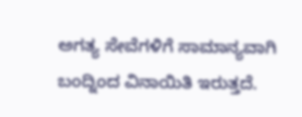ಅಗತ್ಯ ಸೇವೆಗಳಿಗೆ ಸಾಮಾನ್ಯವಾಗಿ ಬಂದ್ನಿಂದ ವಿನಾಯಿತಿ ಇರುತ್ತದೆ.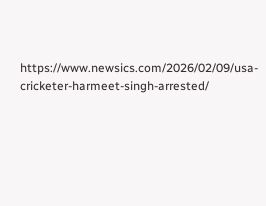https://www.newsics.com/2026/02/09/usa-cricketer-harmeet-singh-arrested/